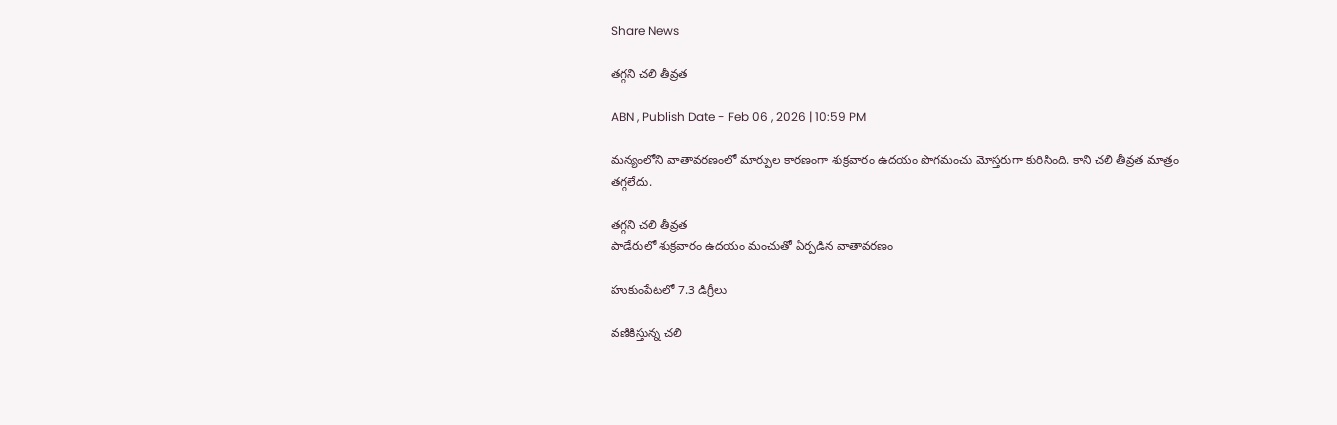Share News

తగ్గని చలి తీవ్రత

ABN , Publish Date - Feb 06 , 2026 | 10:59 PM

మన్యంలోని వాతావరణంలో మార్పుల కారణంగా శుక్రవారం ఉదయం పొగమంచు మోస్తరుగా కురిసింది. కాని చలి తీవ్రత మాత్రం తగ్గలేదు.

తగ్గని చలి తీవ్రత
పాడేరులో శుక్రవారం ఉదయం మంచుతో ఏర్పడిన వాతావరణం

హుకుంపేటలో 7.3 డిగ్రీలు

వణికిస్తున్న చలి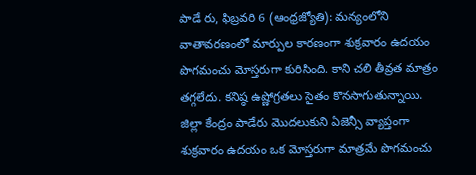పాడే రు, ఫిబ్రవరి 6 (ఆంధ్రజ్యోతి): మన్యంలోని వాతావరణంలో మార్పుల కారణంగా శుక్రవారం ఉదయం పొగమంచు మోస్తరుగా కురిసింది. కాని చలి తీవ్రత మాత్రం తగ్గలేదు. కనిష్ఠ ఉష్ణోగ్రతలు సైతం కొనసాగుతున్నాయి. జిల్లా కేంద్రం పాడేరు మొదలుకుని ఏజెన్సీ వ్యాప్తంగా శుక్రవారం ఉదయం ఒక మోస్తరుగా మాత్రమే పొగమంచు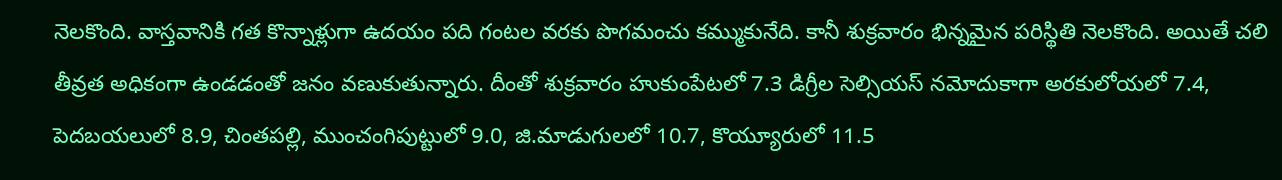నెలకొంది. వాస్తవానికి గత కొన్నాళ్లుగా ఉదయం పది గంటల వరకు పొగమంచు కమ్ముకునేది. కానీ శుక్రవారం భిన్నమైన పరిస్థితి నెలకొంది. అయితే చలి తీవ్రత అధికంగా ఉండడంతో జనం వణుకుతున్నారు. దీంతో శుక్రవారం హుకుంపేటలో 7.3 డిగ్రీల సెల్సియస్‌ నమోదుకాగా అరకులోయలో 7.4, పెదబయలులో 8.9, చింతపల్లి, ముంచంగిపుట్టులో 9.0, జి.మాడుగులలో 10.7, కొయ్యూరులో 11.5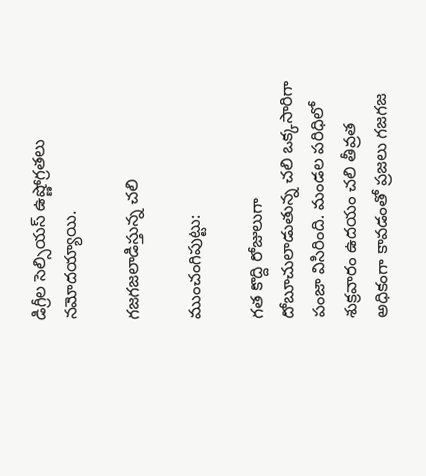డిగ్రీల సెల్సియస్‌ ఉష్ణోగ్రతలు నమోదయ్యాయి.

గజగజలాడిస్తున్న చలి

ముంచంగిపుట్టు:

గత కొద్ది రోజులుగా దోబూచులాడుతున్న చలి ఒక్కసారిగా పంజా విసిరింది. మండల పరిధిలో శుక్రవారం ఉదయం చలి తీవ్రత అధికంగా కావడంతో ప్రజలు గజగజ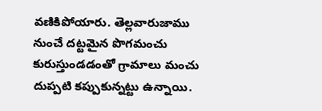వణికిపోయారు. తెల్లవారుజాము నుంచే దట్టమైన పొగమంచు కురుస్తుండడంతో గ్రామాలు మంచు దుప్పటి కప్పుకున్నట్టు ఉన్నాయి.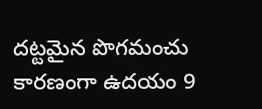దట్టమైన పొగమంచు కారణంగా ఉదయం 9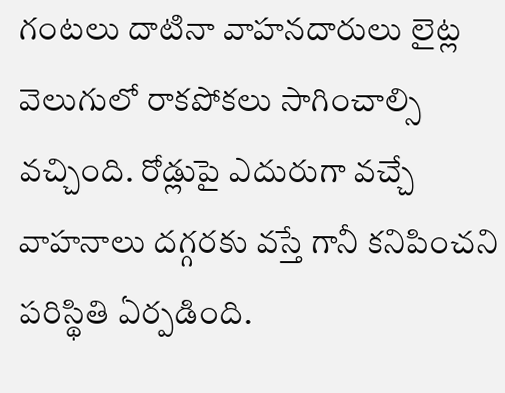గంటలు దాటినా వాహనదారులు లైట్ల వెలుగులో రాకపోకలు సాగించాల్సి వచ్చింది. రోడ్లుపై ఎదురుగా వచ్చే వాహనాలు దగ్గరకు వస్తే గానీ కనిపించని పరిస్థితి ఏర్పడింది.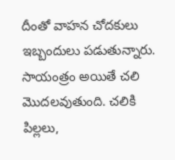దీంతో వాహన చోదకులు ఇబ్బందులు పడుతున్నారు. సాయంత్రం అయితే చలి మొదలవుతుంది. చలికి పిల్లలు,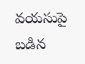వయసుపై బడిన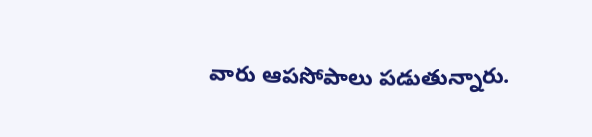వారు ఆపసోపాలు పడుతున్నారు.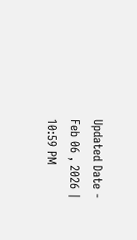Updated Date - Feb 06 , 2026 | 10:59 PM